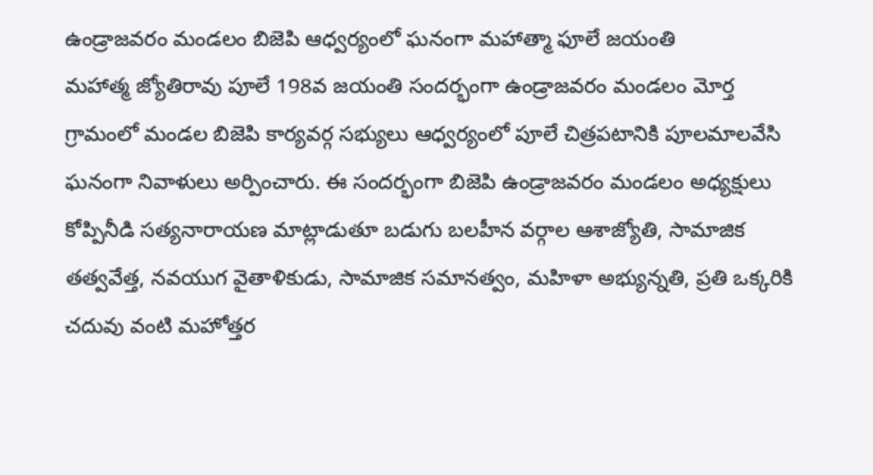ఉండ్రాజవరం మండలం బిజెపి ఆధ్వర్యంలో ఘనంగా మహాత్మా ఫూలే జయంతి
మహాత్మ జ్యోతిరావు పూలే 198వ జయంతి సందర్భంగా ఉండ్రాజవరం మండలం మోర్త గ్రామంలో మండల బిజెపి కార్యవర్గ సభ్యులు ఆధ్వర్యంలో పూలే చిత్రపటానికి పూలమాలవేసి ఘనంగా నివాళులు అర్పించారు. ఈ సందర్భంగా బిజెపి ఉండ్రాజవరం మండలం అధ్యక్షులు కోప్పినీడి సత్యనారాయణ మాట్లాడుతూ బడుగు బలహీన వర్గాల ఆశాజ్యోతి, సామాజిక తత్వవేత్త, నవయుగ వైతాళికుడు, సామాజిక సమానత్వం, మహిళా అభ్యున్నతి, ప్రతి ఒక్కరికి చదువు వంటి మహోత్తర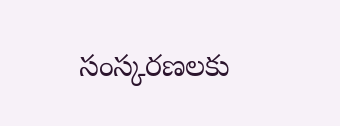సంస్కరణలకు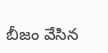బీజం వేసిన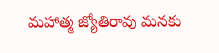మహాత్మ జ్యోతిరావు మనకు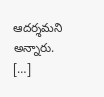ఆదర్శమని అన్నారు. […]